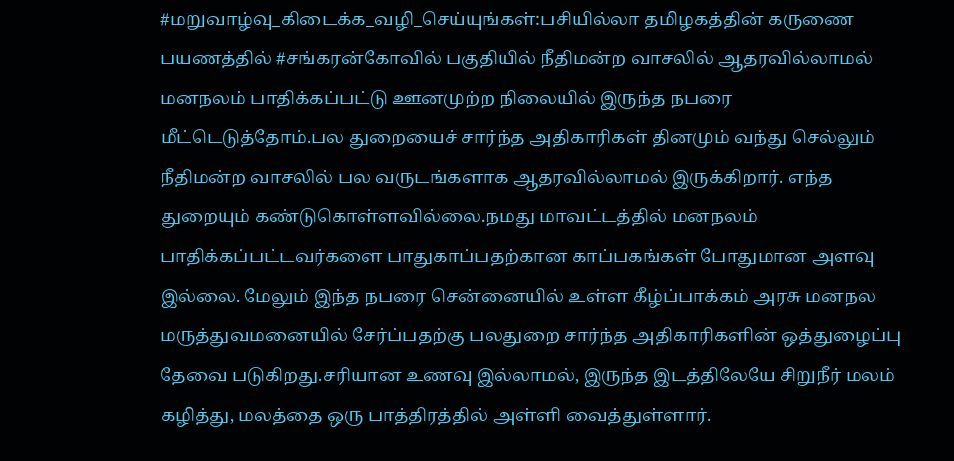#மறுவாழ்வு_கிடைக்க_வழி_செய்யுங்கள்:பசியில்லா தமிழகத்தின் கருணை பயணத்தில் #சங்கரன்கோவில் பகுதியில் நீதிமன்ற வாசலில் ஆதரவில்லாமல் மனநலம் பாதிக்கப்பட்டு ஊனமுற்ற நிலையில் இருந்த நபரை மீட்டெடுத்தோம்.பல துறையைச் சார்ந்த அதிகாரிகள் தினமும் வந்து செல்லும் நீதிமன்ற வாசலில் பல வருடங்களாக ஆதரவில்லாமல் இருக்கிறார். எந்த துறையும் கண்டுகொள்ளவில்லை.நமது மாவட்டத்தில் மனநலம் பாதிக்கப்பட்டவர்களை பாதுகாப்பதற்கான காப்பகங்கள் போதுமான அளவு இல்லை. மேலும் இந்த நபரை சென்னையில் உள்ள கீழ்ப்பாக்கம் அரசு மனநல மருத்துவமனையில் சேர்ப்பதற்கு பலதுறை சார்ந்த அதிகாரிகளின் ஒத்துழைப்பு தேவை படுகிறது.சரியான உணவு இல்லாமல், இருந்த இடத்திலேயே சிறுநீர் மலம் கழித்து, மலத்தை ஒரு பாத்திரத்தில் அள்ளி வைத்துள்ளார்.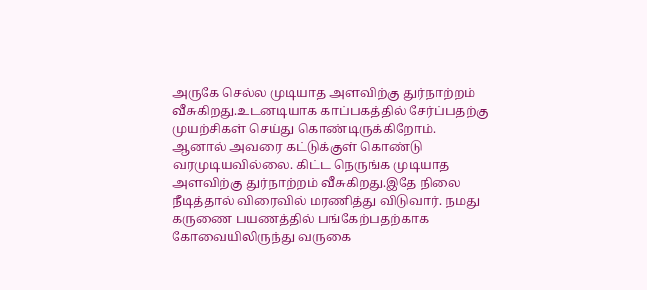அருகே செல்ல முடியாத அளவிற்கு துர்நாற்றம் வீசுகிறது.உடனடியாக காப்பகத்தில் சேர்ப்பதற்கு முயற்சிகள் செய்து கொண்டிருக்கிறோம். ஆனால் அவரை கட்டுக்குள் கொண்டு வரமுடியவில்லை. கிட்ட நெருங்க முடியாத அளவிற்கு துர்நாற்றம் வீசுகிறது.இதே நிலை நீடித்தால் விரைவில் மரணித்து விடுவார். நமது கருணை பயணத்தில் பங்கேற்பதற்காக கோவையிலிருந்து வருகை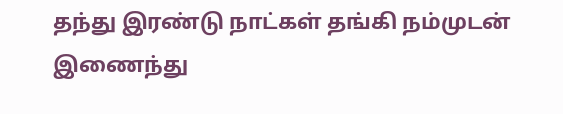தந்து இரண்டு நாட்கள் தங்கி நம்முடன் இணைந்து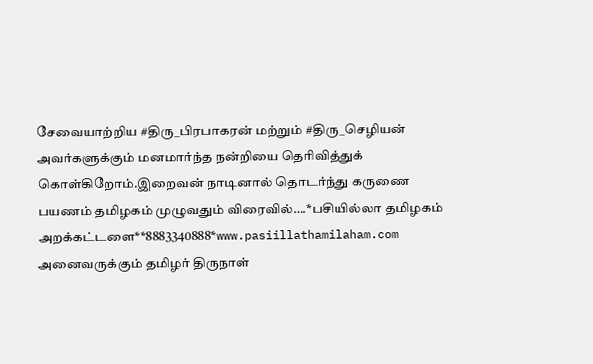சேவையாற்றிய #திரு_பிரபாகரன் மற்றும் #திரு_செழியன் அவர்களுக்கும் மனமார்ந்த நன்றியை தெரிவித்துக் கொள்கிறோம்.இறைவன் நாடினால் தொடர்ந்து கருணை பயணம் தமிழகம் முழுவதும் விரைவில்….*பசியில்லா தமிழகம் அறக்கட்டளை**8883340888*www.pasiillathamilaham.com
அனைவருக்கும் தமிழர் திருநாள்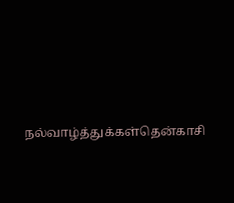நல்வாழ்த்துக்கள்தென்காசி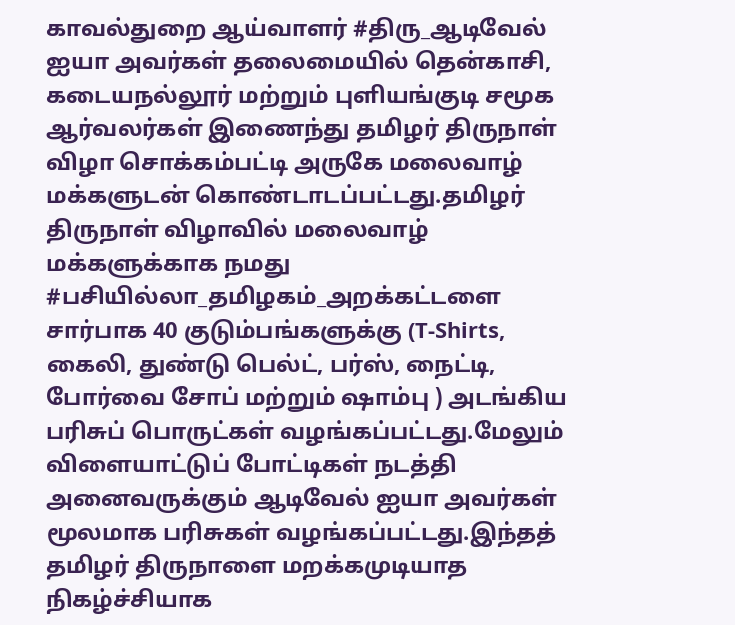காவல்துறை ஆய்வாளர் #திரு_ஆடிவேல் ஐயா அவர்கள் தலைமையில் தென்காசி, கடையநல்லூர் மற்றும் புளியங்குடி சமூக ஆர்வலர்கள் இணைந்து தமிழர் திருநாள் விழா சொக்கம்பட்டி அருகே மலைவாழ் மக்களுடன் கொண்டாடப்பட்டது.தமிழர் திருநாள் விழாவில் மலைவாழ் மக்களுக்காக நமது #பசியில்லா_தமிழகம்_அறக்கட்டளை சார்பாக 40 குடும்பங்களுக்கு (T-Shirts, கைலி, துண்டு பெல்ட், பர்ஸ், நைட்டி, போர்வை சோப் மற்றும் ஷாம்பு ) அடங்கிய பரிசுப் பொருட்கள் வழங்கப்பட்டது.மேலும் விளையாட்டுப் போட்டிகள் நடத்தி அனைவருக்கும் ஆடிவேல் ஐயா அவர்கள் மூலமாக பரிசுகள் வழங்கப்பட்டது.இந்தத் தமிழர் திருநாளை மறக்கமுடியாத நிகழ்ச்சியாக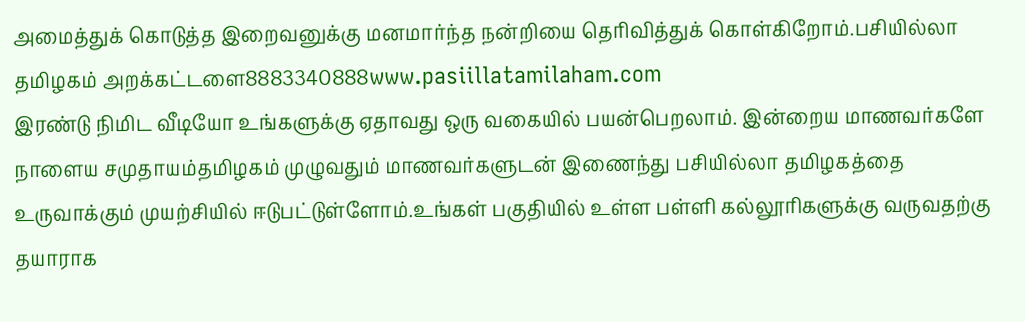அமைத்துக் கொடுத்த இறைவனுக்கு மனமார்ந்த நன்றியை தெரிவித்துக் கொள்கிறோம்.பசியில்லா தமிழகம் அறக்கட்டளை8883340888www.pasiillatamilaham.com
இரண்டு நிமிட வீடியோ உங்களுக்கு ஏதாவது ஒரு வகையில் பயன்பெறலாம். இன்றைய மாணவர்களே நாளைய சமுதாயம்தமிழகம் முழுவதும் மாணவர்களுடன் இணைந்து பசியில்லா தமிழகத்தை உருவாக்கும் முயற்சியில் ஈடுபட்டுள்ளோம்.உங்கள் பகுதியில் உள்ள பள்ளி கல்லூரிகளுக்கு வருவதற்கு தயாராக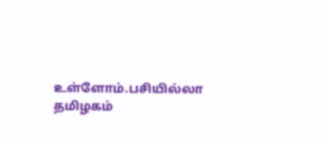உள்ளோம்.பசியில்லா தமிழகம்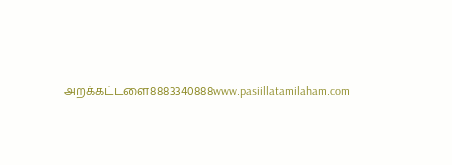அறக்கட்டளை8883340888www.pasiillatamilaham.com